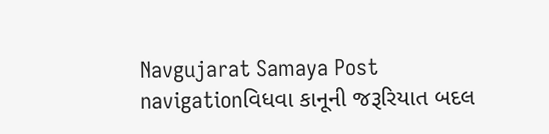Navgujarat Samaya Post navigationવિધવા કાનૂની જરૂરિયાત બદલ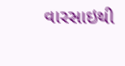વારસાઇથી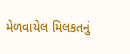મેળવાયેલ મિલકતનું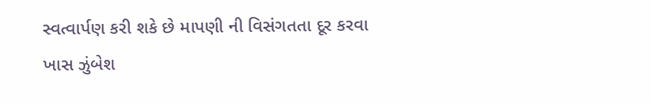સ્વત્વાર્પણ કરી શકે છે માપણી ની વિસંગતતા દૂર કરવા ખાસ ઝુંબેશ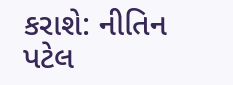કરાશે: નીતિન પટેલ